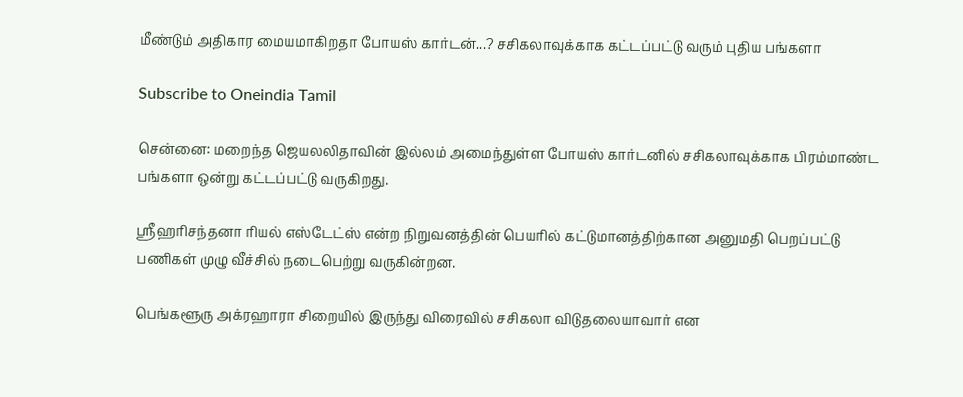மீண்டும் அதிகார மையமாகிறதா போயஸ் கார்டன்...? சசிகலாவுக்காக கட்டப்பட்டு வரும் புதிய பங்களா

Subscribe to Oneindia Tamil

சென்னை: மறைந்த ஜெயலலிதாவின் இல்லம் அமைந்துள்ள போயஸ் கார்டனில் சசிகலாவுக்காக பிரம்மாண்ட பங்களா ஒன்று கட்டப்பட்டு வருகிறது.

ஸ்ரீஹரிசந்தனா ரியல் எஸ்டேட்ஸ் என்ற நிறுவனத்தின் பெயரில் கட்டுமானத்திற்கான அனுமதி பெறப்பட்டு பணிகள் முழு வீச்சில் நடைபெற்று வருகின்றன.

பெங்களூரு அக்ரஹாரா சிறையில் இருந்து விரைவில் சசிகலா விடுதலையாவார் என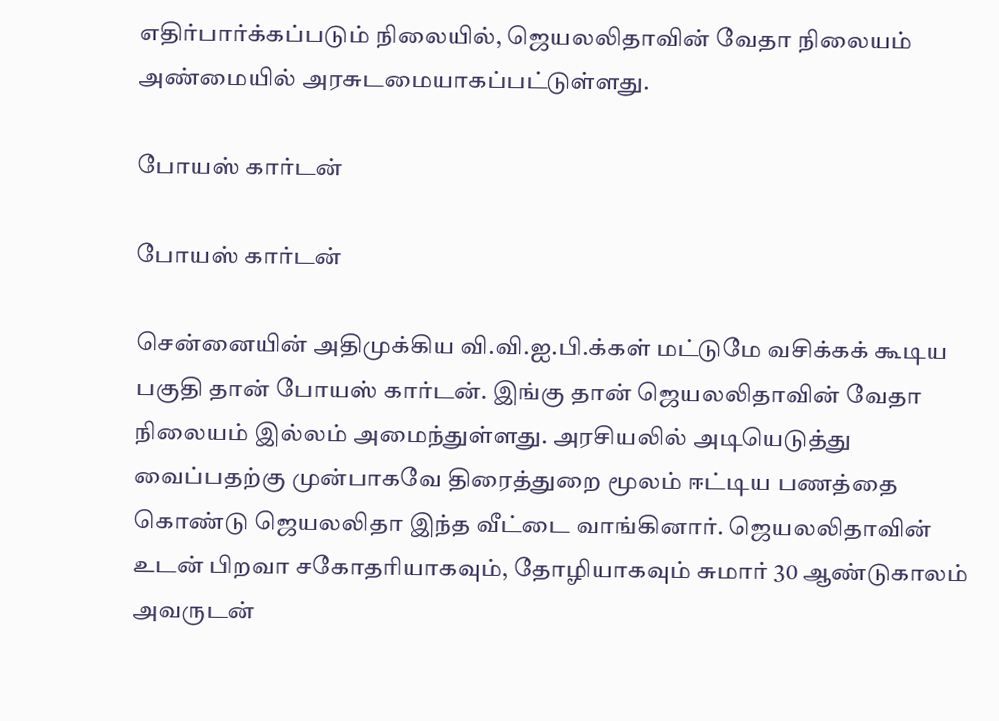எதிர்பார்க்கப்படும் நிலையில், ஜெயலலிதாவின் வேதா நிலையம் அண்மையில் அரசுடமையாகப்பட்டுள்ளது.

போயஸ் கார்டன்

போயஸ் கார்டன்

சென்னையின் அதிமுக்கிய வி.வி.ஐ.பி.க்கள் மட்டுமே வசிக்கக் கூடிய பகுதி தான் போயஸ் கார்டன். இங்கு தான் ஜெயலலிதாவின் வேதா நிலையம் இல்லம் அமைந்துள்ளது. அரசியலில் அடியெடுத்து வைப்பதற்கு முன்பாகவே திரைத்துறை மூலம் ஈட்டிய பணத்தை கொண்டு ஜெயலலிதா இந்த வீட்டை வாங்கினார். ஜெயலலிதாவின் உடன் பிறவா சகோதரியாகவும், தோழியாகவும் சுமார் 30 ஆண்டுகாலம் அவருடன்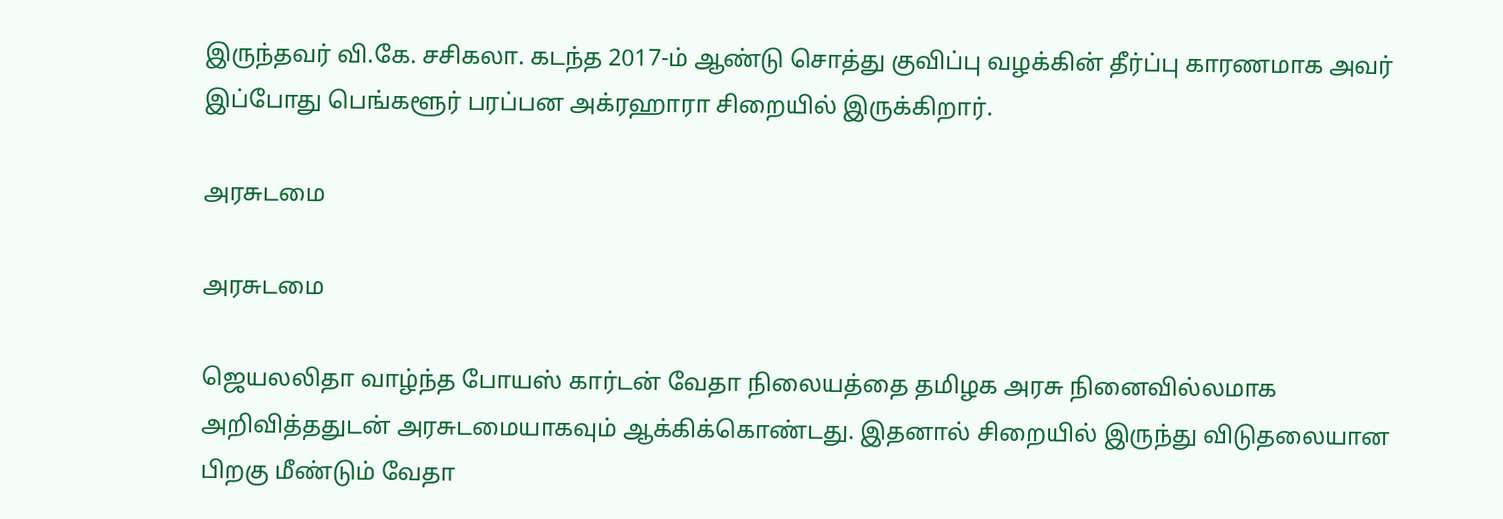இருந்தவர் வி.கே. சசிகலா. கடந்த 2017-ம் ஆண்டு சொத்து குவிப்பு வழக்கின் தீர்ப்பு காரணமாக அவர் இப்போது பெங்களூர் பரப்பன அக்ரஹாரா சிறையில் இருக்கிறார்.

அரசுடமை

அரசுடமை

ஜெயலலிதா வாழ்ந்த போயஸ் கார்டன் வேதா நிலையத்தை தமிழக அரசு நினைவில்லமாக அறிவித்ததுடன் அரசுடமையாகவும் ஆக்கிக்கொண்டது. இதனால் சிறையில் இருந்து விடுதலையான பிறகு மீண்டும் வேதா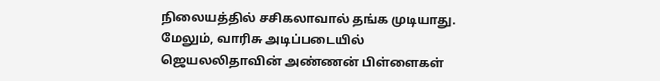நிலையத்தில் சசிகலாவால் தங்க முடியாது. மேலும், வாரிசு அடிப்படையில் ஜெயலலிதாவின் அண்ணன் பிள்ளைகள்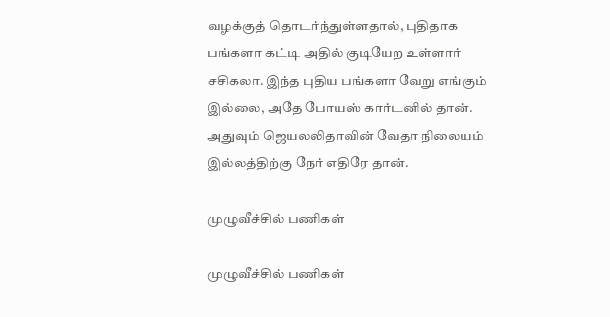வழக்குத் தொடர்ந்துள்ளதால், புதிதாக பங்களா கட்டி அதில் குடியேற உள்ளார் சசிகலா. இந்த புதிய பங்களா வேறு எங்கும் இல்லை, அதே போயஸ் கார்டனில் தான். அதுவும் ஜெயலலிதாவின் வேதா நிலையம் இல்லத்திற்கு நேர் எதிரே தான்.

முழுவீச்சில் பணிகள்

முழுவீச்சில் பணிகள்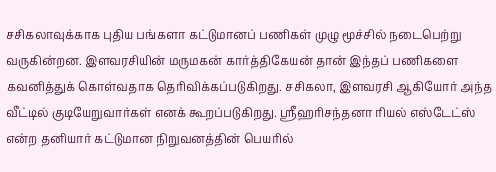சசிகலாவுக்காக புதிய பங்களா கட்டுமானப் பணிகள் முழு மூச்சில் நடைபெற்று வருகின்றன. இளவரசியின் மருமகன் கார்த்திகேயன் தான் இந்தப் பணிகளை கவனித்துக் கொள்வதாக தெரிவிக்கப்படுகிறது. சசிகலா, இளவரசி ஆகியோர் அந்த வீட்டில் குடியேறுவார்கள் எனக் கூறப்படுகிறது. ஸ்ரீஹரிசந்தனா ரியல் எஸ்டேட்ஸ் என்ற தனியார் கட்டுமான நிறுவனத்தின் பெயரில்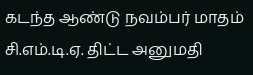கடந்த ஆண்டு நவம்பர் மாதம் சி.எம்.டி.ஏ. திட்ட அனுமதி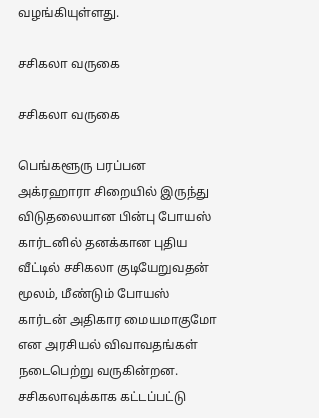வழங்கியுள்ளது.

சசிகலா வருகை

சசிகலா வருகை

பெங்களூரு பரப்பன அக்ரஹாரா சிறையில் இருந்து விடுதலையான பின்பு போயஸ் கார்டனில் தனக்கான புதிய வீட்டில் சசிகலா குடியேறுவதன் மூலம், மீண்டும் போயஸ் கார்டன் அதிகார மையமாகுமோ என அரசியல் விவாவதங்கள் நடைபெற்று வருகின்றன. சசிகலாவுக்காக கட்டப்பட்டு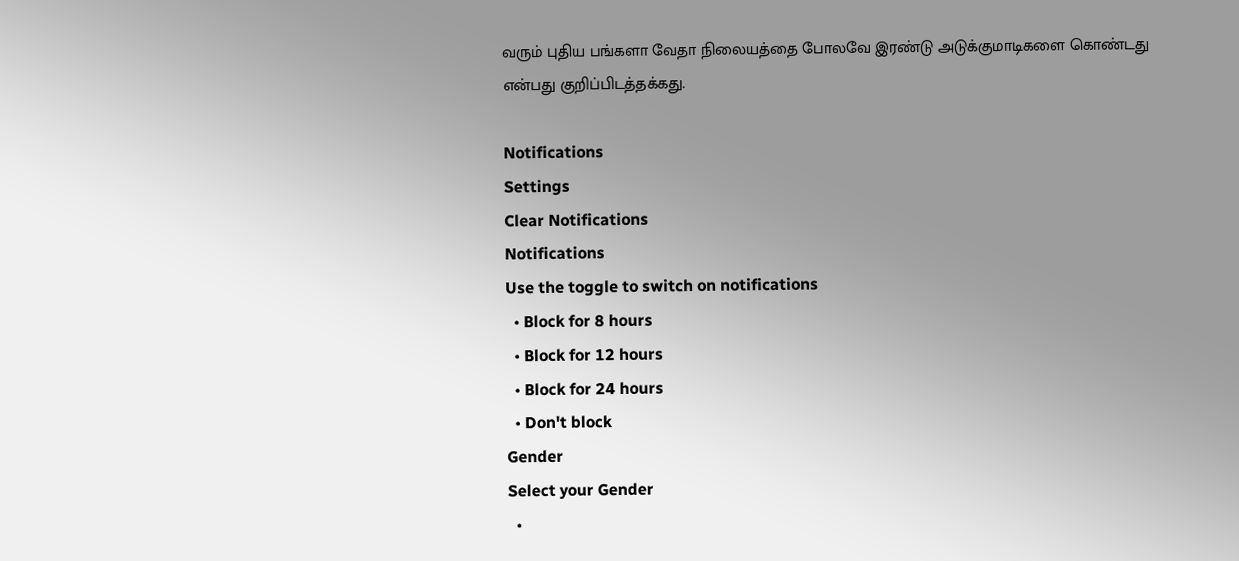வரும் புதிய பங்களா வேதா நிலையத்தை போலவே இரண்டு அடுக்குமாடிகளை கொண்டது என்பது குறிப்பிடத்தக்கது.

Notifications
Settings
Clear Notifications
Notifications
Use the toggle to switch on notifications
  • Block for 8 hours
  • Block for 12 hours
  • Block for 24 hours
  • Don't block
Gender
Select your Gender
  •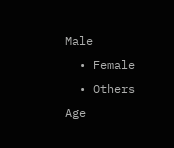Male
  • Female
  • Others
Age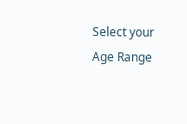Select your Age Range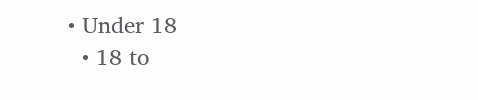• Under 18
  • 18 to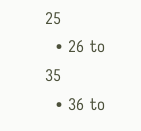25
  • 26 to 35
  • 36 to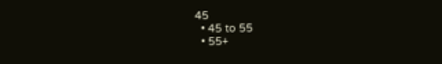45
  • 45 to 55
  • 55+